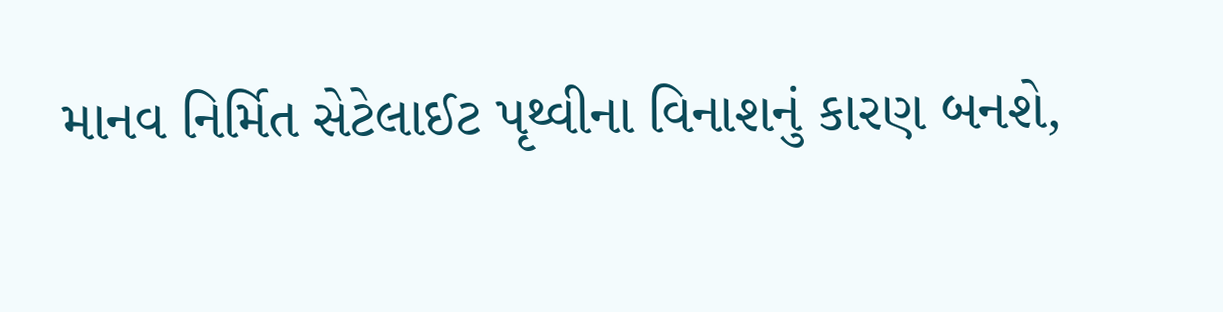માનવ નિર્મિત સેટેલાઈટ પૃથ્વીના વિનાશનું કારણ બનશે,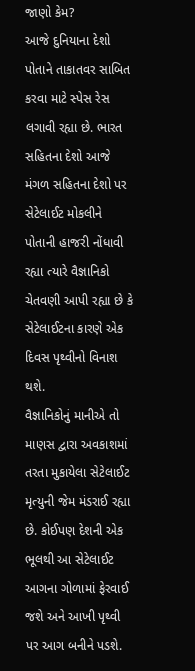જાણો કેમ?
આજે દુનિયાના દેશો પોતાને તાકાતવર સાબિત કરવા માટે સ્પેસ રેસ લગાવી રહ્યા છે. ભારત સહિતના દેશો આજે મંગળ સહિતના દેશો પર સેટેલાઈટ મોકલીને પોતાની હાજરી નોંધાવી રહ્યા ત્યારે વૈજ્ઞાનિકો ચેતવણી આપી રહ્યા છે કે સેટેલાઈટના કારણે એક દિવસ પૃથ્વીનો વિનાશ થશે.
વૈજ્ઞાનિકોનું માનીએ તો માણસ દ્વારા અવકાશમાં તરતા મુકાયેલા સેટેલાઈટ મૃત્યુની જેમ મંડરાઈ રહ્યા છે. કોઈપણ દેશની એક ભૂલથી આ સેટેલાઈટ આગના ગોળામાં ફેરવાઈ જશે અને આખી પૃથ્વી પર આગ બનીને પડશે.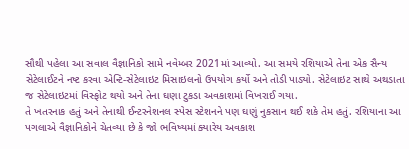સૌથી પહેલા આ સવાલ વૈજ્ઞાનિકો સામે નવેમ્બર 2021માં આવ્યો. આ સમયે રશિયાએ તેના એક સૈન્ય સેટેલાઈટને નષ્ટ કરવા એન્ટિ-સેટેલાઇટ મિસાઇલનો ઉપયોગ કર્યો અને તોડી પાડ્યો. સેટેલાઇટ સાથે અથડાતા જ સેટેલાઇટમાં વિસ્ફોટ થયો અને તેના ઘણા ટુકડા અવકાશમાં વિખરાઈ ગયા.
તે ખતરનાક હતું અને તેનાથી ઈન્ટરનેશનલ સ્પેસ સ્ટેશનને પણ ઘણું નુકસાન થઈ શકે તેમ હતું. રશિયાના આ પગલાએ વૈજ્ઞાનિકોને ચેતવ્યા છે કે જો ભવિષ્યમાં ક્યારેય અવકાશ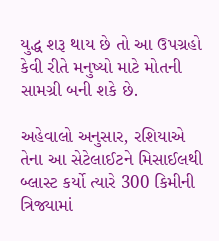યુદ્ધ શરૂ થાય છે તો આ ઉપગ્રહો કેવી રીતે મનુષ્યો માટે મોતની સામગ્રી બની શકે છે.

અહેવાલો અનુસાર, રશિયાએ તેના આ સેટેલાઈટને મિસાઈલથી બ્લાસ્ટ કર્યો ત્યારે 300 કિમીની ત્રિજ્યામાં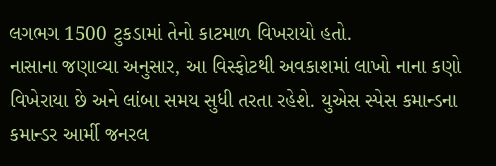લગભગ 1500 ટુકડામાં તેનો કાટમાળ વિખરાયો હતો.
નાસાના જણાવ્યા અનુસાર, આ વિસ્ફોટથી અવકાશમાં લાખો નાના કણો વિખેરાયા છે અને લાંબા સમય સુધી તરતા રહેશે. યુએસ સ્પેસ કમાન્ડના કમાન્ડર આર્મી જનરલ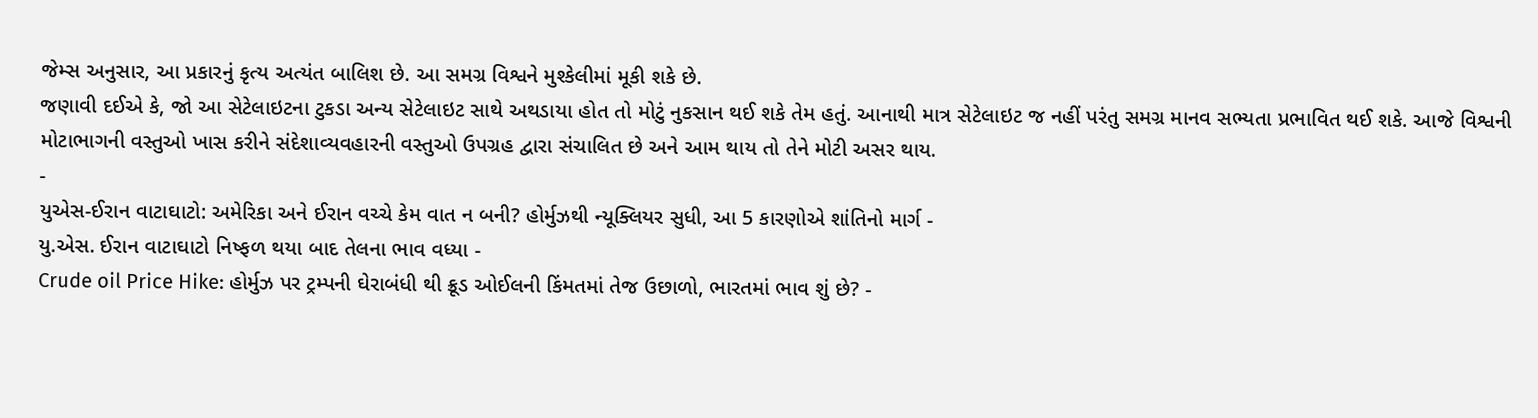જેમ્સ અનુસાર, આ પ્રકારનું કૃત્ય અત્યંત બાલિશ છે. આ સમગ્ર વિશ્વને મુશ્કેલીમાં મૂકી શકે છે.
જણાવી દઈએ કે, જો આ સેટેલાઇટના ટુકડા અન્ય સેટેલાઇટ સાથે અથડાયા હોત તો મોટું નુકસાન થઈ શકે તેમ હતું. આનાથી માત્ર સેટેલાઇટ જ નહીં પરંતુ સમગ્ર માનવ સભ્યતા પ્રભાવિત થઈ શકે. આજે વિશ્વની મોટાભાગની વસ્તુઓ ખાસ કરીને સંદેશાવ્યવહારની વસ્તુઓ ઉપગ્રહ દ્વારા સંચાલિત છે અને આમ થાય તો તેને મોટી અસર થાય.
-
યુએસ-ઈરાન વાટાઘાટો: અમેરિકા અને ઈરાન વચ્ચે કેમ વાત ન બની? હોર્મુઝથી ન્યૂક્લિયર સુધી, આ 5 કારણોએ શાંતિનો માર્ગ -
યુ.એસ. ઈરાન વાટાઘાટો નિષ્ફળ થયા બાદ તેલના ભાવ વધ્યા -
Crude oil Price Hike: હોર્મુઝ પર ટ્રમ્પની ઘેરાબંધી થી ક્રૂડ ઓઈલની કિંમતમાં તેજ ઉછાળો, ભારતમાં ભાવ શું છે? -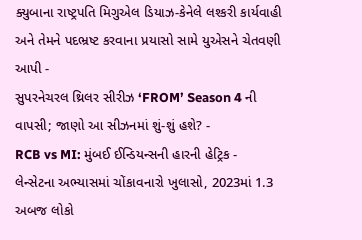ક્યુબાના રાષ્ટ્રપતિ મિગુએલ ડિયાઝ-કેનેલે લશ્કરી કાર્યવાહી અને તેમને પદભ્રષ્ટ કરવાના પ્રયાસો સામે યુએસને ચેતવણી આપી -
સુપરનેચરલ થ્રિલર સીરીઝ ‘FROM’ Season 4 ની વાપસી; જાણો આ સીઝનમાં શું-શું હશે? -
RCB vs MI: મુંબઈ ઈન્ડિયન્સની હારની હેટ્રિક -
લેન્સેટના અભ્યાસમાં ચોંકાવનારો ખુલાસો, 2023માં 1.3 અબજ લોકો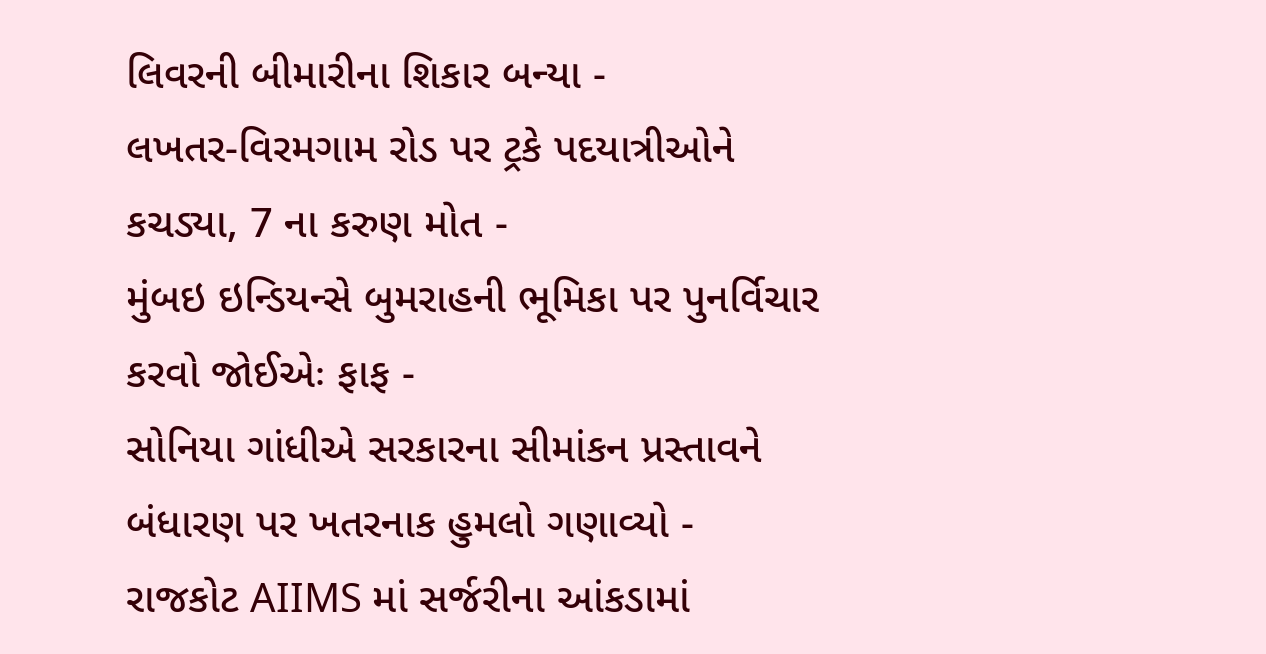લિવરની બીમારીના શિકાર બન્યા -
લખતર-વિરમગામ રોડ પર ટ્રકે પદયાત્રીઓને કચડ્યા, 7 ના કરુણ મોત -
મુંબઇ ઇન્ડિયન્સે બુમરાહની ભૂમિકા પર પુનર્વિચાર કરવો જોઈએઃ ફાફ -
સોનિયા ગાંધીએ સરકારના સીમાંકન પ્રસ્તાવને બંધારણ પર ખતરનાક હુમલો ગણાવ્યો -
રાજકોટ AIIMS માં સર્જરીના આંકડામાં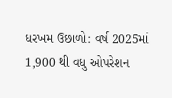ધરખમ ઉછાળો: વર્ષ 2025માં 1,900 થી વધુ ઓપરેશન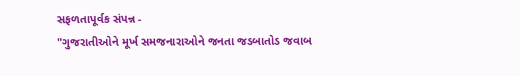સફળતાપૂર્વક સંપન્ન -
"ગુજરાતીઓને મૂર્ખ સમજનારાઓને જનતા જડબાતોડ જવાબ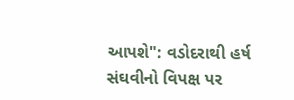આપશે": વડોદરાથી હર્ષ સંઘવીનો વિપક્ષ પર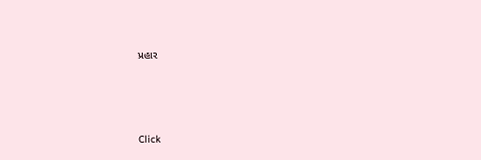પ્રહાર





Click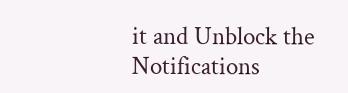it and Unblock the Notifications